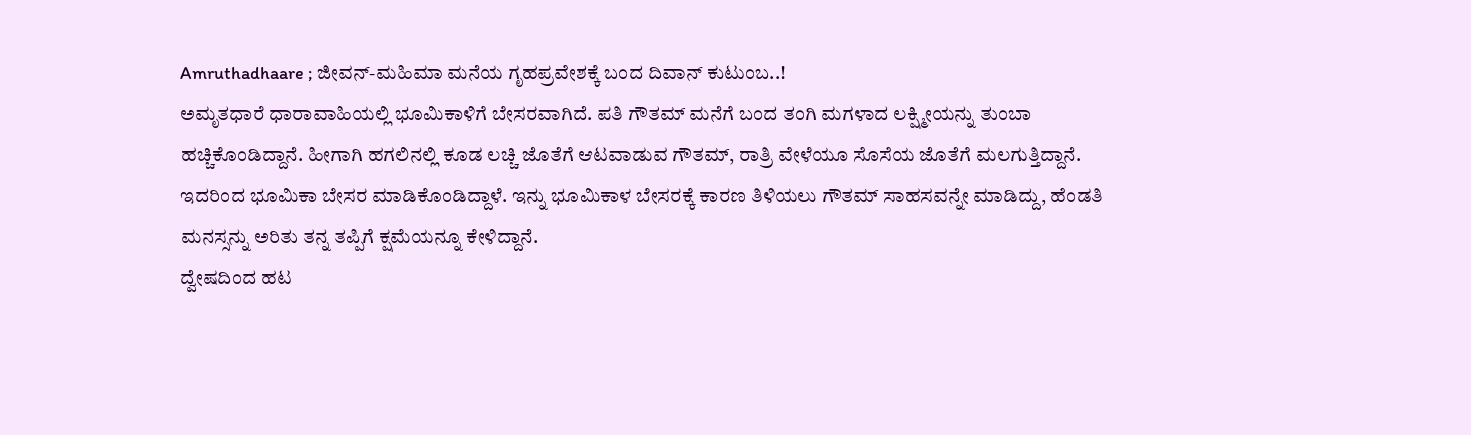Amruthadhaare ; ಜೀವನ್-ಮಹಿಮಾ ಮನೆಯ ಗೃಹಪ್ರವೇಶಕ್ಕೆ ಬಂದ ದಿವಾನ್ ಕುಟುಂಬ..!
ಅಮೃತಧಾರೆ ಧಾರಾವಾಹಿಯಲ್ಲಿ ಭೂಮಿಕಾಳಿಗೆ ಬೇಸರವಾಗಿದೆ. ಪತಿ ಗೌತಮ್ ಮನೆಗೆ ಬಂದ ತಂಗಿ ಮಗಳಾದ ಲಕ್ಷ್ಮೀಯನ್ನು ತುಂಬಾ ಹಚ್ಚಿಕೊಂಡಿದ್ದಾನೆ. ಹೀಗಾಗಿ ಹಗಲಿನಲ್ಲಿ ಕೂಡ ಲಚ್ಚಿ ಜೊತೆಗೆ ಆಟವಾಡುವ ಗೌತಮ್, ರಾತ್ರಿ ವೇಳೆಯೂ ಸೊಸೆಯ ಜೊತೆಗೆ ಮಲಗುತ್ತಿದ್ದಾನೆ. ಇದರಿಂದ ಭೂಮಿಕಾ ಬೇಸರ ಮಾಡಿಕೊಂಡಿದ್ದಾಳೆ. ಇನ್ನು ಭೂಮಿಕಾಳ ಬೇಸರಕ್ಕೆ ಕಾರಣ ತಿಳಿಯಲು ಗೌತಮ್ ಸಾಹಸವನ್ನೇ ಮಾಡಿದ್ದು, ಹೆಂಡತಿ ಮನಸ್ಸನ್ನು ಅರಿತು ತನ್ನ ತಪ್ಪಿಗೆ ಕ್ಷಮೆಯನ್ನೂ ಕೇಳಿದ್ದಾನೆ.
ದ್ವೇಷದಿಂದ ಹಟ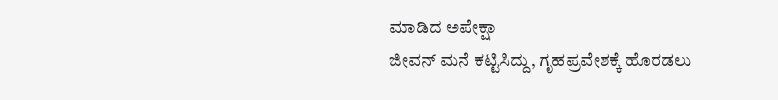ಮಾಡಿದ ಅಪೇಕ್ಷಾ
ಜೀವನ್ ಮನೆ ಕಟ್ಟಿಸಿದ್ದು, ಗೃಹಪ್ರವೇಶಕ್ಕೆ ಹೊರಡಲು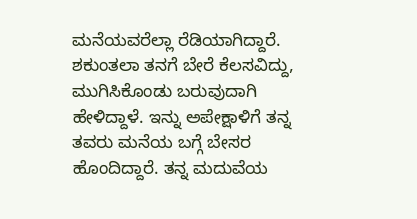ಮನೆಯವರೆಲ್ಲಾ ರೆಡಿಯಾಗಿದ್ದಾರೆ. ಶಕುಂತಲಾ ತನಗೆ ಬೇರೆ ಕೆಲಸವಿದ್ದು, ಮುಗಿಸಿಕೊಂಡು ಬರುವುದಾಗಿ ಹೇಳಿದ್ದಾಳೆ. ಇನ್ನು ಅಪೇಕ್ಷಾಳಿಗೆ ತನ್ನ ತವರು ಮನೆಯ ಬಗ್ಗೆ ಬೇಸರ ಹೊಂದಿದ್ದಾರೆ. ತನ್ನ ಮದುವೆಯ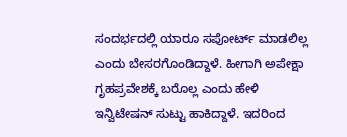ಸಂದರ್ಭದಲ್ಲಿ ಯಾರೂ ಸಪೋರ್ಟ್ ಮಾಡಲಿಲ್ಲ ಎಂದು ಬೇಸರಗೊಂಡಿದ್ದಾಳೆ. ಹೀಗಾಗಿ ಅಪೇಕ್ಷಾ ಗೃಹಪ್ರವೇಶಕ್ಕೆ ಬರೊಲ್ಲ ಎಂದು ಹೇಳಿ ಇನ್ವಿಟೇಷನ್ ಸುಟ್ಟು ಹಾಕಿದ್ದಾಳೆ. ಇದರಿಂದ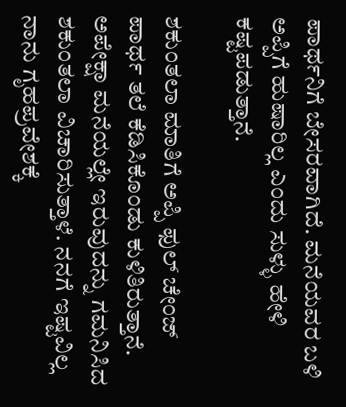ಪಾರ್ಥನಿಗೆ ಬೇಸರವಾಗಿದೆ. ಮನೆಯವರ ಬಳಿ ಅಪ್ಪಿಗೆ ಹುಷಾರಿಲ್ಲ ಎಂದು ಸುಳ್ಳು ಹೇಳಿ ಕಷ್ಟಪಡುತ್ತಾನೆ.

ಶಕುಂತಲಾ ಮಾತಿಗೆ ಅಪ್ಪಿ ಫುಲ್ ಚೇಂಜ್
ಪಾರ್ಥ ತಲೆ ಕೆಡಿಸಿಕೊಂಡು ಕುಳಿತಿರುತ್ತಾನೆ. ಅಪೇಕ್ಷಾ ಮನೆಯಲ್ಲೇ ಇರುವುದನ್ನು ಗಮನಿಸಿದ ಶಕುಂತಲಾ ವಿಚಾರಿಸುತ್ತಾಳೆ. ನನಗೆ ಇಷ್ಟವಿಲ್ಲ ನಾನು ಗೃಹಪ್ರವೇಶಕ್ಕೆ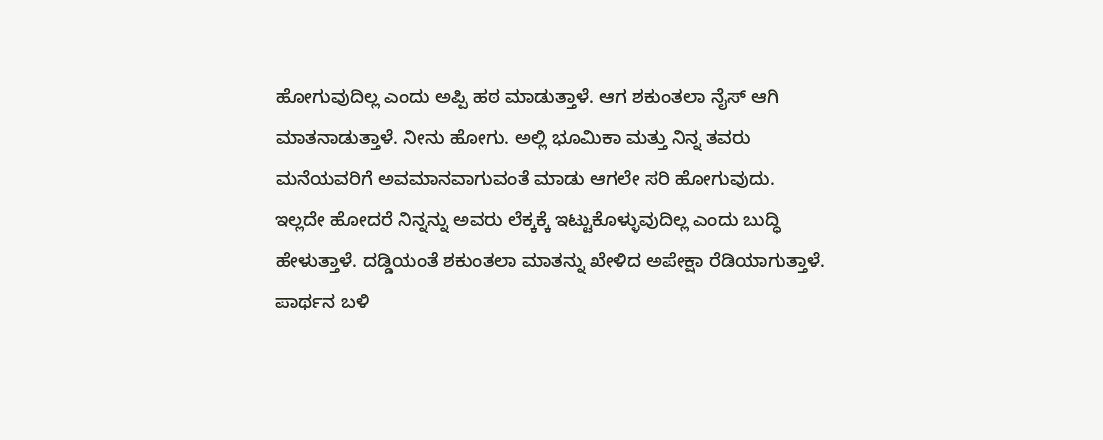ಹೋಗುವುದಿಲ್ಲ ಎಂದು ಅಪ್ಪಿ ಹಠ ಮಾಡುತ್ತಾಳೆ. ಆಗ ಶಕುಂತಲಾ ನೈಸ್ ಆಗಿ ಮಾತನಾಡುತ್ತಾಳೆ. ನೀನು ಹೋಗು. ಅಲ್ಲಿ ಭೂಮಿಕಾ ಮತ್ತು ನಿನ್ನ ತವರು ಮನೆಯವರಿಗೆ ಅವಮಾನವಾಗುವಂತೆ ಮಾಡು ಆಗಲೇ ಸರಿ ಹೋಗುವುದು. ಇಲ್ಲದೇ ಹೋದರೆ ನಿನ್ನನ್ನು ಅವರು ಲೆಕ್ಕಕ್ಕೆ ಇಟ್ಟುಕೊಳ್ಳುವುದಿಲ್ಲ ಎಂದು ಬುದ್ಧಿ ಹೇಳುತ್ತಾಳೆ. ದಡ್ಡಿಯಂತೆ ಶಕುಂತಲಾ ಮಾತನ್ನು ಖೇಳಿದ ಅಪೇಕ್ಷಾ ರೆಡಿಯಾಗುತ್ತಾಳೆ. ಪಾರ್ಥನ ಬಳಿ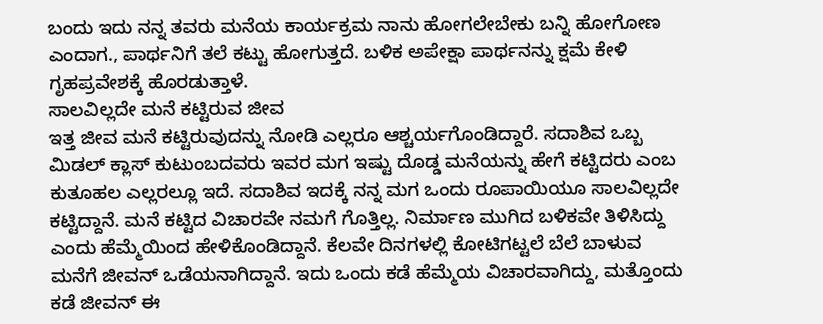ಬಂದು ಇದು ನನ್ನ ತವರು ಮನೆಯ ಕಾರ್ಯಕ್ರಮ ನಾನು ಹೋಗಲೇಬೇಕು ಬನ್ನಿ ಹೋಗೋಣ ಎಂದಾಗ., ಪಾರ್ಥನಿಗೆ ತಲೆ ಕಟ್ಟು ಹೋಗುತ್ತದೆ. ಬಳಿಕ ಅಪೇಕ್ಷಾ ಪಾರ್ಥನನ್ನು ಕ್ಷಮೆ ಕೇಳಿ ಗೃಹಪ್ರವೇಶಕ್ಕೆ ಹೊರಡುತ್ತಾಳೆ.
ಸಾಲವಿಲ್ಲದೇ ಮನೆ ಕಟ್ಟಿರುವ ಜೀವ
ಇತ್ತ ಜೀವ ಮನೆ ಕಟ್ಟಿರುವುದನ್ನು ನೋಡಿ ಎಲ್ಲರೂ ಆಶ್ಚರ್ಯಗೊಂಡಿದ್ದಾರೆ. ಸದಾಶಿವ ಒಬ್ಬ ಮಿಡಲ್ ಕ್ಲಾಸ್ ಕುಟುಂಬದವರು ಇವರ ಮಗ ಇಷ್ಟು ದೊಡ್ಡ ಮನೆಯನ್ನು ಹೇಗೆ ಕಟ್ಟಿದರು ಎಂಬ ಕುತೂಹಲ ಎಲ್ಲರಲ್ಲೂ ಇದೆ. ಸದಾಶಿವ ಇದಕ್ಕೆ ನನ್ನ ಮಗ ಒಂದು ರೂಪಾಯಿಯೂ ಸಾಲವಿಲ್ಲದೇ ಕಟ್ಟಿದ್ದಾನೆ. ಮನೆ ಕಟ್ಟಿದ ವಿಚಾರವೇ ನಮಗೆ ಗೊತ್ತಿಲ್ಲ. ನಿರ್ಮಾಣ ಮುಗಿದ ಬಳಿಕವೇ ತಿಳಿಸಿದ್ದು ಎಂದು ಹೆಮ್ಮೆಯಿಂದ ಹೇಳಿಕೊಂಡಿದ್ದಾನೆ. ಕೆಲವೇ ದಿನಗಳಲ್ಲಿ ಕೋಟಿಗಟ್ಟಲೆ ಬೆಲೆ ಬಾಳುವ ಮನೆಗೆ ಜೀವನ್ ಒಡೆಯನಾಗಿದ್ದಾನೆ. ಇದು ಒಂದು ಕಡೆ ಹೆಮ್ಮೆಯ ವಿಚಾರವಾಗಿದ್ದು, ಮತ್ತೊಂದು ಕಡೆ ಜೀವನ್ ಈ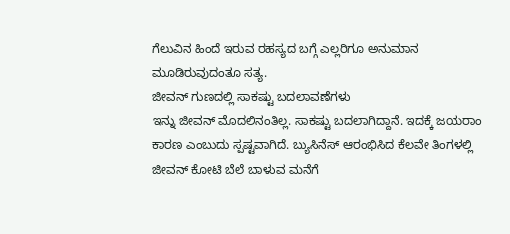ಗೆಲುವಿನ ಹಿಂದೆ ಇರುವ ರಹಸ್ಯದ ಬಗ್ಗೆ ಎಲ್ಲರಿಗೂ ಅನುಮಾನ ಮೂಡಿರುವುದಂತೂ ಸತ್ಯ.
ಜೀವನ್ ಗುಣದಲ್ಲಿ ಸಾಕಷ್ಟು ಬದಲಾವಣೆಗಳು
ಇನ್ನು ಜೀವನ್ ಮೊದಲಿನಂತಿಲ್ಲ. ಸಾಕಷ್ಟು ಬದಲಾಗಿದ್ದಾನೆ. ಇದಕ್ಕೆ ಜಯರಾಂ ಕಾರಣ ಎಂಬುದು ಸ್ಪಷ್ಟವಾಗಿದೆ. ಬ್ಯುಸಿನೆಸ್ ಆರಂಭಿಸಿದ ಕೆಲವೇ ತಿಂಗಳಲ್ಲಿ ಜೀವನ್ ಕೋಟಿ ಬೆಲೆ ಬಾಳುವ ಮನೆಗೆ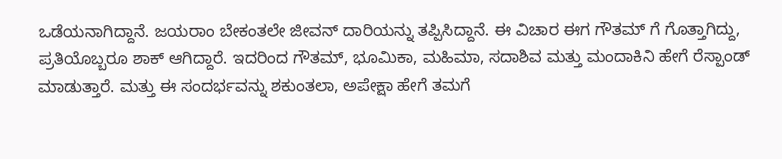ಒಡೆಯನಾಗಿದ್ದಾನೆ. ಜಯರಾಂ ಬೇಕಂತಲೇ ಜೀವನ್ ದಾರಿಯನ್ನು ತಪ್ಪಿಸಿದ್ದಾನೆ. ಈ ವಿಚಾರ ಈಗ ಗೌತಮ್ ಗೆ ಗೊತ್ತಾಗಿದ್ದು, ಪ್ರತಿಯೊಬ್ಬರೂ ಶಾಕ್ ಆಗಿದ್ದಾರೆ. ಇದರಿಂದ ಗೌತಮ್, ಭೂಮಿಕಾ, ಮಹಿಮಾ, ಸದಾಶಿವ ಮತ್ತು ಮಂದಾಕಿನಿ ಹೇಗೆ ರೆಸ್ಪಾಂಡ್ ಮಾಡುತ್ತಾರೆ. ಮತ್ತು ಈ ಸಂದರ್ಭವನ್ನು ಶಕುಂತಲಾ, ಅಪೇಕ್ಷಾ ಹೇಗೆ ತಮಗೆ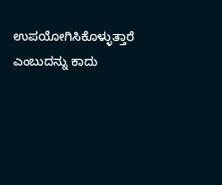ಉಪಯೋಗಿಸಿಕೊಳ್ಳುತ್ತಾರೆ ಎಂಬುದನ್ನು ಕಾದು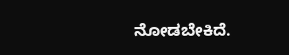ನೋಡಬೇಕಿದೆ.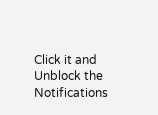Click it and Unblock the Notifications